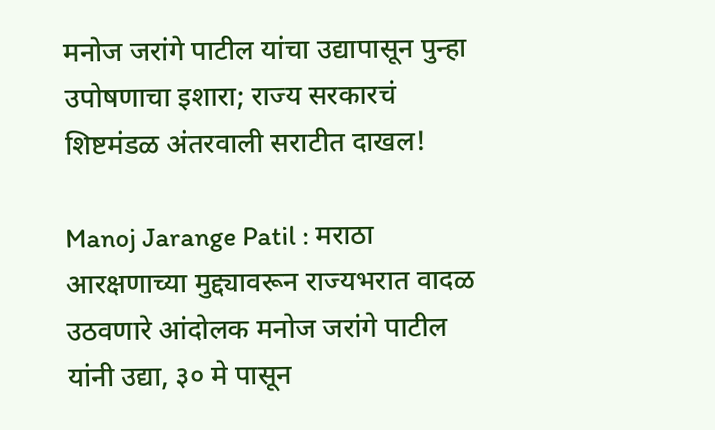मनोज जरांगे पाटील यांचा उद्यापासून पुन्हा उपोषणाचा इशारा; राज्य सरकारचं शिष्टमंडळ अंतरवाली सराटीत दाखल!

Manoj Jarange Patil : मराठा आरक्षणाच्या मुद्द्यावरून राज्यभरात वादळ उठवणारे आंदोलक मनोज जरांगे पाटील यांनी उद्या, ३० मे पासून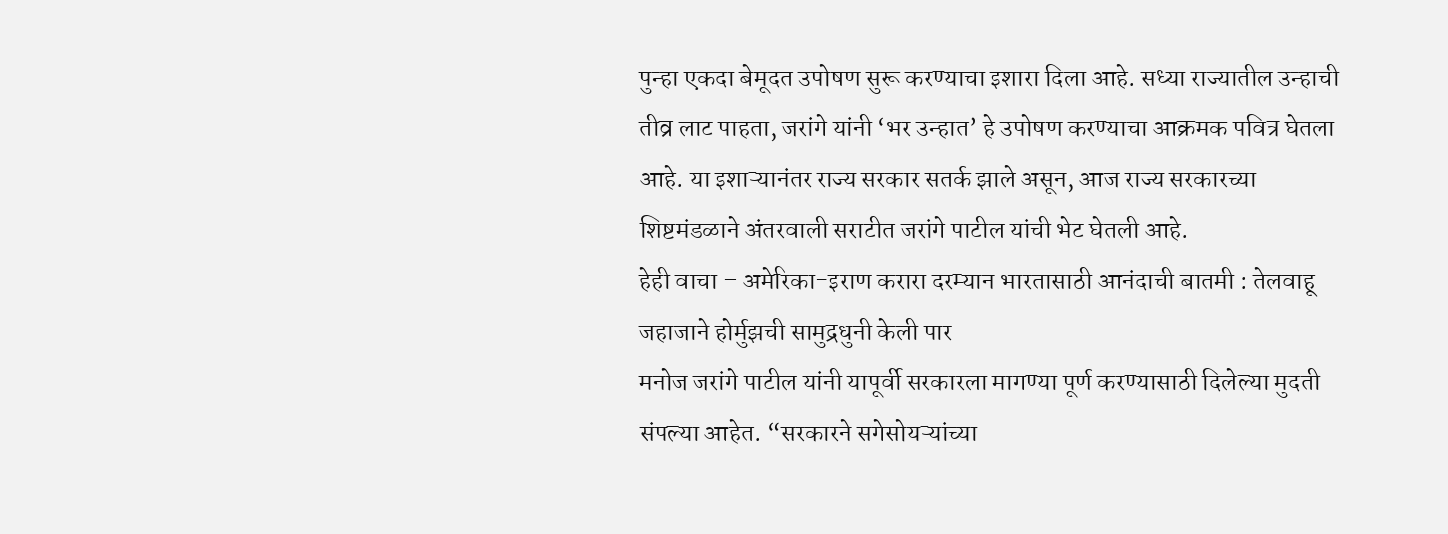पुन्हा एकदा बेमूदत उपोषण सुरू करण्याचा इशारा दिला आहे. सध्या राज्यातील उन्हाची तीव्र लाट पाहता, जरांगे यांनी ‘भर उन्हात’ हे उपोषण करण्याचा आक्रमक पवित्र घेतला आहे. या इशाऱ्यानंतर राज्य सरकार सतर्क झाले असून, आज राज्य सरकारच्या शिष्टमंडळाने अंतरवाली सराटीत जरांगे पाटील यांची भेट घेतली आहे.
हेही वाचा – अमेरिका-इराण करारा दरम्यान भारतासाठी आनंदाची बातमी : तेलवाहू जहाजाने होर्मुझची सामुद्रधुनी केली पार
मनोज जरांगे पाटील यांनी यापूर्वी सरकारला मागण्या पूर्ण करण्यासाठी दिलेल्या मुदती संपल्या आहेत. “सरकारने सगेसोयऱ्यांच्या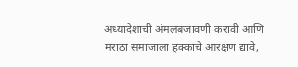अध्यादेशाची अंमलबजावणी करावी आणि मराठा समाजाला हक्काचे आरक्षण द्यावे,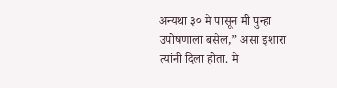अन्यथा ३० मे पासून मी पुन्हा उपोषणाला बसेल,” असा इशारा त्यांनी दिला होता. मे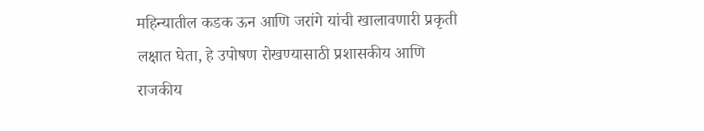महिन्यातील कडक ऊन आणि जरांगे यांची खालावणारी प्रकृती लक्षात घेता, हे उपोषण रोखण्यासाठी प्रशासकीय आणि राजकीय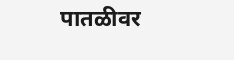पातळीवर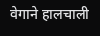वेगाने हालचाली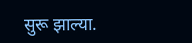सुरू झाल्या.